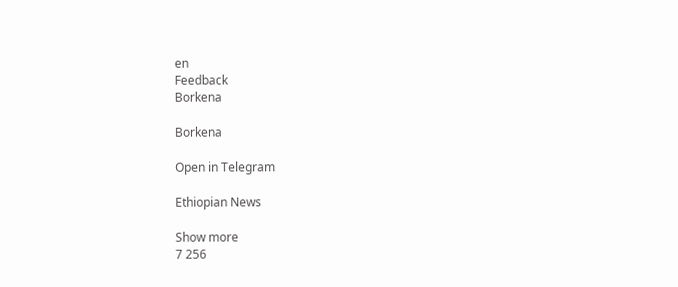en
Feedback
Borkena

Borkena

Open in Telegram

Ethiopian News

Show more
7 256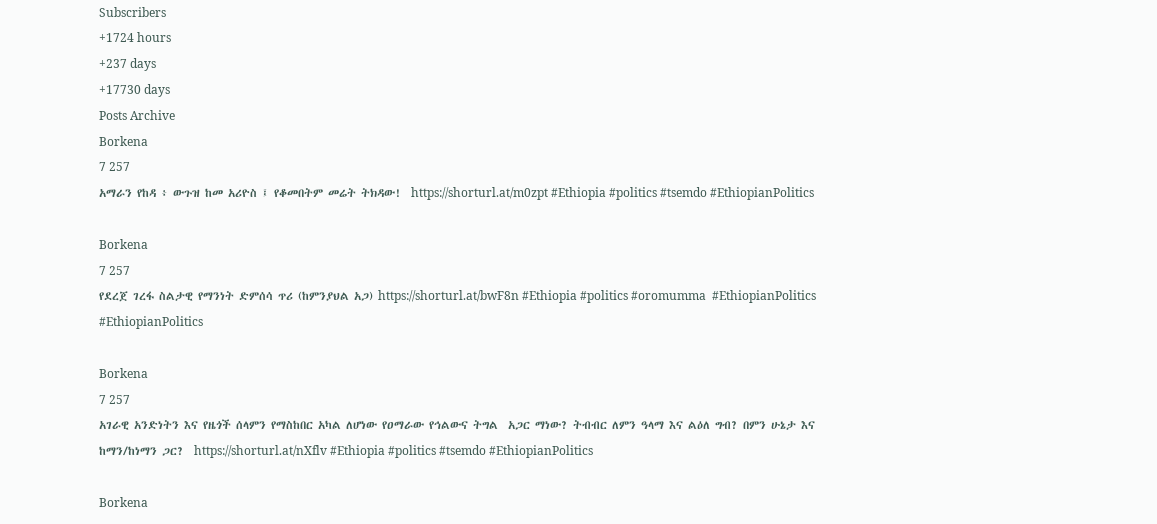Subscribers
+1724 hours
+237 days
+17730 days
Posts Archive
Borkena
7 257
አማራን የከዳ ፥ ውጉዝ ከመ አሪዮስ ፤ የቆመበትም መሬት ትክዳው!  https://shorturl.at/m0zpt #Ethiopia #politics #tsemdo #EthiopianPolitics

Borkena
7 257
የደረጀ ገረፋ ስልታዊ የማንነት ድምሰሳ ጥሪ (ከምንያህል አጋ) https://shorturl.at/bwF8n #Ethiopia #politics #oromumma  #EthiopianPolitics #EthiopianPolitics

Borkena
7 257
አገራዊ አንድነትን እና የዜጎች ሰላምን የማስከበር አካል ለሆነው የዐማራው የኅልውና ትግል  አጋር ማነው? ትብብር ለምን ዓላማ እና ልዕለ ግብ? በምን ሁኔታ እና ከማን/ከነማን ጋር?  https://shorturl.at/nXflv #Ethiopia #politics #tsemdo #EthiopianPolitics

Borkena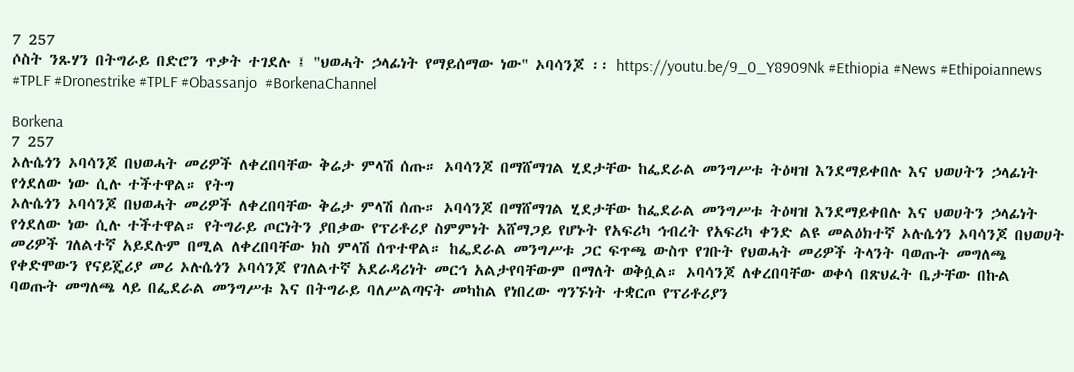7 257
ሶስት ንጹሃን በትግራይ በድሮን ጥቃት ተገደሉ ፤ "ህወሓት ኃላፊነት የማይሰማው ነው" ኦባሳንጆ ፡፡ https://youtu.be/9_0_Y8909Nk #Ethiopia #News #Ethipoiannews #TPLF #Dronestrike #TPLF #Obassanjo  #BorkenaChannel

Borkena
7 257
ኦሉሴጎን ኦባሳንጆ በህወሓት መሪዎች ለቀረበባቸው ቅሬታ ምላሽ ሰጡ። ኦባሳንጆ በማሸማገል ሂደታቸው ከፌደራል መንግሥቱ ትዕዛዝ እንደማይቀበሉ እና ህወሀትን ኃላፊነት የጎደለው ነው ሲሉ ተችተዋል። የትግ
ኦሉሴጎን ኦባሳንጆ በህወሓት መሪዎች ለቀረበባቸው ቅሬታ ምላሽ ሰጡ። ኦባሳንጆ በማሸማገል ሂደታቸው ከፌደራል መንግሥቱ ትዕዛዝ እንደማይቀበሉ እና ህወሀትን ኃላፊነት የጎደለው ነው ሲሉ ተችተዋል። የትግራይ ጦርነትን ያበቃው የፕሪቶሪያ ስምምነት አሸማጋይ የሆኑት የአፍሪካ ኅብረት የአፍሪካ ቀንድ ልዩ መልዕክተኛ ኦሉሴጎን ኦባሳንጆ በህወሀት መሪዎች ገለልተኛ አይደሉም በሚል ለቀረበባቸው ክስ ምላሽ ሰጥተዋል። ከፌደራል መንግሥቱ ጋር ፍጥጫ ውስጥ የገቡት የህወሓት መሪዎች ትላንት ባወጡት መግለጫ የቀድሞውን የናይጄሪያ መሪ ኦሉሴጎን ኦባሳንጆ የገለልተኛ አደራዳሪነት መርኅ አልታየባቸውም በማለት ወቅሷል። ኦባሳንጆ ለቀረበባቸው ወቀሳ በጽህፈት ቤታቸው በኩል ባወጡት መግለጫ ላይ በፌደራል መንግሥቱ እና በትግራይ ባለሥልጣናት መካከል የነበረው ግንኙነት ተቋርጦ የፕሪቶሪያን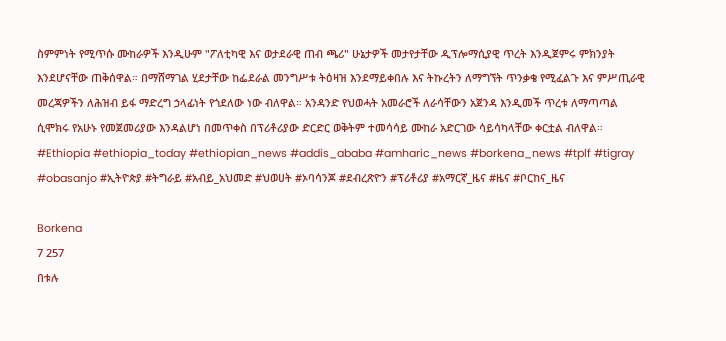ስምምነት የሚጥሱ ሙከራዎች እንዲሁም "ፖለቲካዊ እና ወታደራዊ ጠብ ጫሪ" ሁኔታዎች መታየታቸው ዲፕሎማሲያዊ ጥረት እንዲጀምሩ ምክንያት እንደሆናቸው ጠቅሰዋል። በማሸማገል ሂደታቸው ከፌደራል መንግሥቱ ትዕዛዝ እንደማይቀበሉ እና ትኩረትን ለማግኘት ጥንቃቄ የሚፈልጉ እና ምሥጢራዊ መረጃዎችን ለሕዝብ ይፋ ማድረግ ኃላፊነት የጎደለው ነው ብለዋል። አንዳንድ የህወሓት አመራሮች ለራሳቸውን አጀንዳ እንዲመች ጥረቱ ለማጣጣል ሲሞክሩ የአሁኑ የመጀመሪያው እንዳልሆነ በመጥቀስ በፕሪቶሪያው ድርድር ወቅትም ተመሳሳይ ሙከራ አድርገው ሳይሳካላቸው ቀርቷል ብለዋል። #Ethiopia #ethiopia_today #ethiopian_news #addis_ababa #amharic_news #borkena_news #tplf #tigray #obasanjo #ኢትዮጵያ #ትግራይ #አብይ_አህመድ #ህወሀት #ኦባሳንጆ #ደብረጽዮን #ፕሪቶሪያ #አማርኛ_ዜና #ዜና #ቦርከና_ዜና

Borkena
7 257
በቱሉ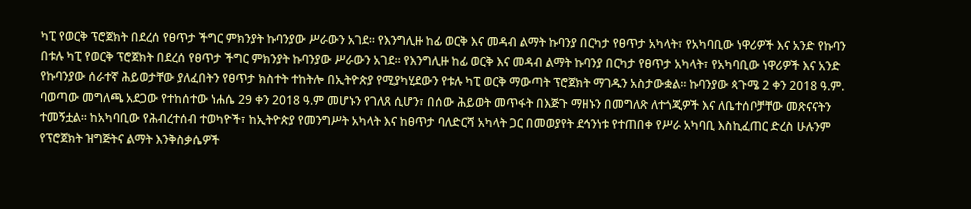ካፒ የወርቅ ፕሮጀክት በደረሰ የፀጥታ ችግር ምክንያት ኩባንያው ሥራውን አገደ። የእንግሊዙ ከፊ ወርቅ እና መዳብ ልማት ኩባንያ በርካታ የፀጥታ አካላት፣ የአካባቢው ነዋሪዎች እና አንድ የኩባን
በቱሉ ካፒ የወርቅ ፕሮጀክት በደረሰ የፀጥታ ችግር ምክንያት ኩባንያው ሥራውን አገደ። የእንግሊዙ ከፊ ወርቅ እና መዳብ ልማት ኩባንያ በርካታ የፀጥታ አካላት፣ የአካባቢው ነዋሪዎች እና አንድ የኩባንያው ሰራተኛ ሕይወታቸው ያለፈበትን የፀጥታ ክስተት ተከትሎ በኢትዮጵያ የሚያካሂደውን የቱሉ ካፒ ወርቅ ማውጣት ፕሮጀክት ማገዱን አስታውቋል። ኩባንያው ጳጉሜ 2 ቀን 2018 ዓ.ም. ባወጣው መግለጫ አደጋው የተከሰተው ነሐሴ 29 ቀን 2018 ዓ.ም መሆኑን የገለጸ ሲሆን፣ በሰው ሕይወት መጥፋት በእጅጉ ማዘኑን በመግለጽ ለተጎጂዎች እና ለቤተሰቦቻቸው መጽናናትን ተመኝቷል። ከአካባቢው የሕብረተሰብ ተወካዮች፣ ከኢትዮጵያ የመንግሥት አካላት እና ከፀጥታ ባለድርሻ አካላት ጋር በመወያየት ደኅንነቱ የተጠበቀ የሥራ አካባቢ እስኪፈጠር ድረስ ሁሉንም የፕሮጀክት ዝግጅትና ልማት እንቅስቃሴዎች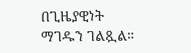በጊዜያዊነት ማገዱን ገልጿል።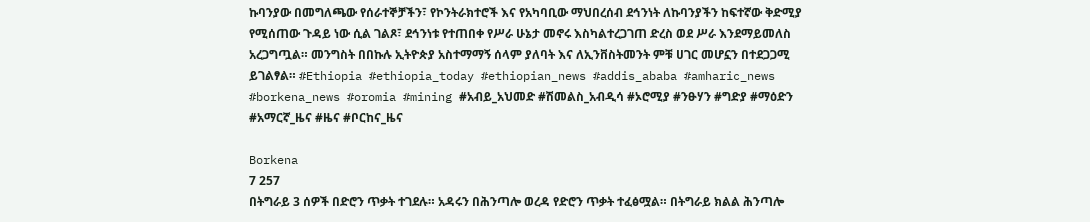ኩባንያው በመግለጫው የሰራተኞቻችን፣ የኮንትራክተሮች እና የአካባቢው ማህበረሰብ ደኅንነት ለኩባንያችን ከፍተኛው ቅድሚያ የሚሰጠው ጉዳይ ነው ሲል ገልጾ፣ ደኅንነቱ የተጠበቀ የሥራ ሁኔታ መኖሩ እስካልተረጋገጠ ድረስ ወደ ሥራ እንደማይመለስ አረጋግጧል። መንግስት በበኩሉ ኢትዮጵያ አስተማማኝ ሰላም ያለባት እና ለኢንቨስትመንት ምቹ ሀገር መሆኗን በተደጋጋሚ ይገልፃል። #Ethiopia #ethiopia_today #ethiopian_news #addis_ababa #amharic_news #borkena_news #oromia #mining #አብይ_አህመድ #ሽመልስ_አብዲሳ #ኦሮሚያ #ንፁሃን #ግድያ #ማዕድን #አማርኛ_ዜና #ዜና #ቦርከና_ዜና

Borkena
7 257
በትግራይ 3 ሰዎች በድሮን ጥቃት ተገደሉ። አዳሩን በሕንጣሎ ወረዳ የድሮን ጥቃት ተፈፅሟል። በትግራይ ክልል ሕንጣሎ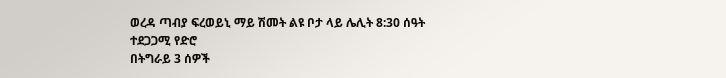ወረዳ ጣብያ ፍረወይኒ ማይ ሽመት ልዩ ቦታ ላይ ሌሊት 8:30 ሰዓት ተደጋጋሚ የድሮ
በትግራይ 3 ሰዎች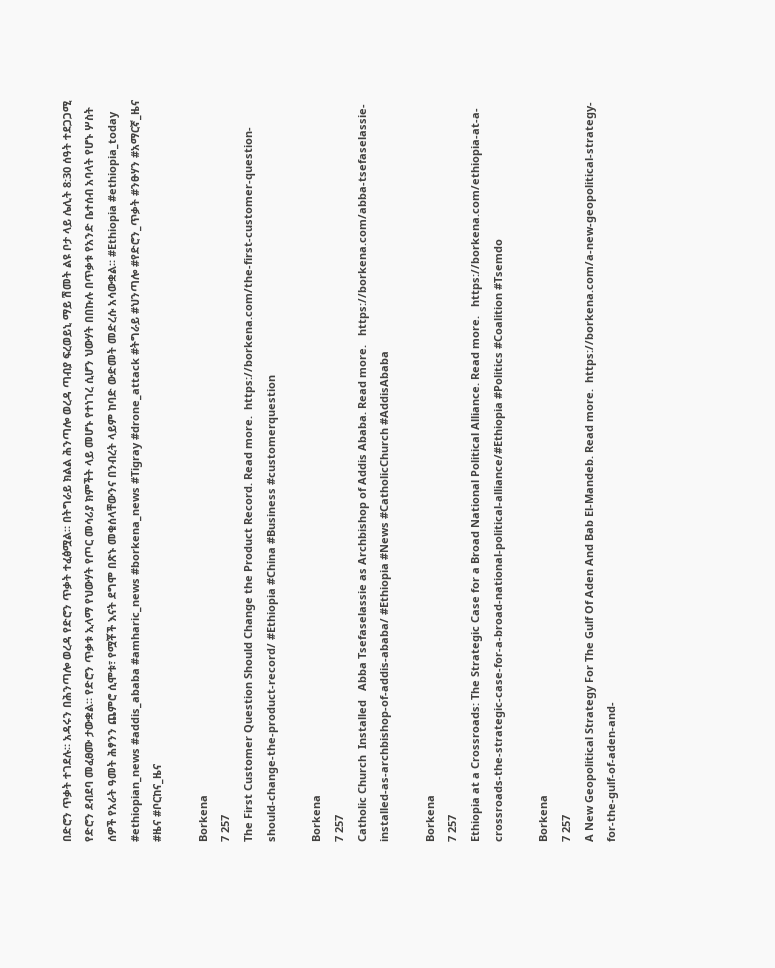በድሮን ጥቃት ተገደሉ። አዳሩን በሕንጣሎ ወረዳ የድሮን ጥቃት ተፈፅሟል። በትግራይ ክልል ሕንጣሎ ወረዳ ጣብያ ፍረወይኒ ማይ ሽመት ልዩ ቦታ ላይ ሌሊት 8:30 ሰዓት ተደጋጋሚ የድሮን ደብደባ መፈፀሙ ታውቋል። የድሮን ጥቃቱ ኢላማ የህውሃት የጦር መሳሪያ ክምችት ላይ መሆኑ የተነገረ ሲሆን ህውሃት በበኩሉ በጥቃቱ የአንድ ቤተሰብ አባላት የሆኑ ሦስት ሰዎች የአራት ዓመት ሕፃንን ጨምሮ ሲሞቱ፣ የሟቾች እናት ደግሞ በጽኑ መቁሰላቸውንና በንብረት ላይም ከባድ ውድመት መድረሱ አሳውቋል። #Ethiopia #ethiopia_today #ethiopian_news #addis_ababa #amharic_news #borkena_news #Tigray #drone_attack #ትግራይ #ህንጣሎ #የድሮን_ጥቃት #ንፁሃን #አማርኛ_ዜና #ዜና #ቦርከና_ዜና

Borkena
7 257
The First Customer Question Should Change the Product Record. Read more.  https://borkena.com/the-first-customer-question-should-change-the-product-record/ #Ethiopia #China #Business #customerquestion

Borkena
7 257
Catholic Church  Installed   Abba Tsefaselassie as Archbishop of Addis Ababa. Read more.   https://borkena.com/abba-tsefaselassie-installed-as-archbishop-of-addis-ababa/ #Ethiopia #News #CatholicChurch #AddisAbaba

Borkena
7 257
Ethiopia at a Crossroads: The Strategic Case for a Broad National Political Alliance. Read more.   https://borkena.com/ethiopia-at-a-crossroads-the-strategic-case-for-a-broad-national-political-alliance/#Ethiopia #Politics #Coalition #Tsemdo

Borkena
7 257
A New Geopolitical Strategy For The Gulf Of Aden And Bab El-Mandeb. Read more.  https://borkena.com/a-new-geopolitical-strategy-for-the-gulf-of-aden-and-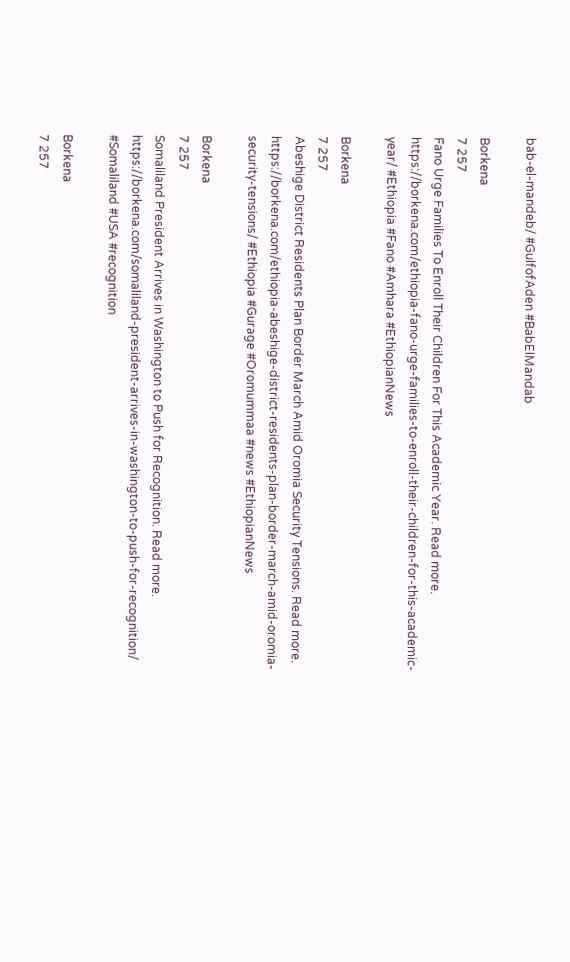bab-el-mandeb/ #GulfofAden #BabElMandab

Borkena
7 257
Fano Urge Families To Enroll Their Children For This Academic Year. Read more.   https://borkena.com/ethiopia-fano-urge-families-to-enroll-their-children-for-this-academic-year/ #Ethiopia #Fano #Amhara #EthiopianNews

Borkena
7 257
Abeshige District Residents Plan Border March Amid Oromia Security Tensions. Read more.   https://borkena.com/ethiopia-abeshige-district-residents-plan-border-march-amid-oromia-security-tensions/ #Ethiopia #Gurage #Oromummaa #news #EthiopianNews

Borkena
7 257
Somaliland President Arrives in Washington to Push for Recognition. Read more.   https://borkena.com/somaliland-president-arrives-in-washington-to-push-for-recognition/ #Somaliland #USA #recognition

Borkena
7 257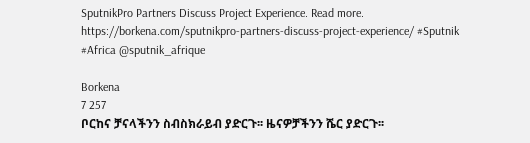SputnikPro Partners Discuss Project Experience. Read more.  https://borkena.com/sputnikpro-partners-discuss-project-experience/ #Sputnik #Africa @sputnik_afrique

Borkena
7 257
ቦርከና ቻናላችንን ስብስክራይብ ያድርጉ፡፡ ዜናዎቻችንን ሼር ያድርጉ፡፡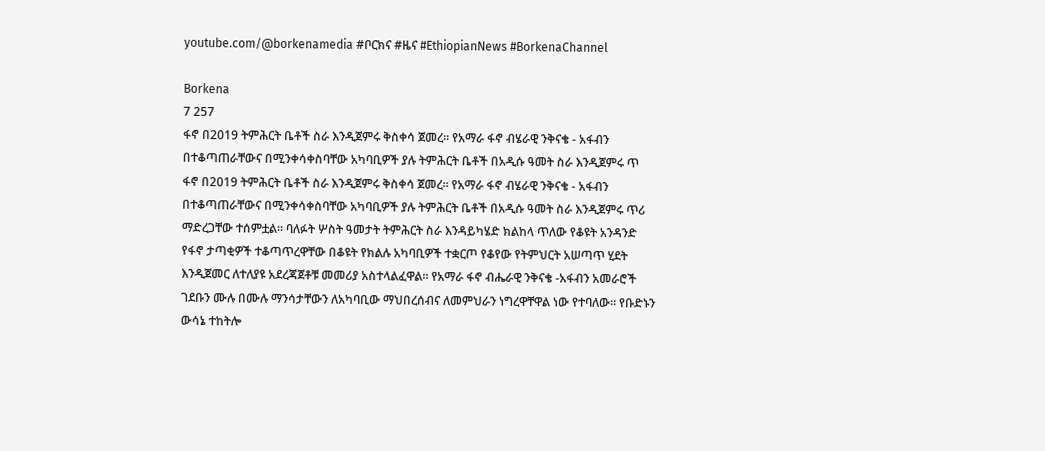youtube.com/@borkenamedia #ቦርክና #ዜና #EthiopianNews #BorkenaChannel

Borkena
7 257
ፋኖ በ2019 ትምሕርት ቤቶች ስራ እንዲጀምሩ ቅስቀሳ ጀመረ። የአማራ ፋኖ ብሄራዊ ንቅናቄ - አፋብን በተቆጣጠራቸውና በሚንቀሳቀስባቸው አካባቢዎች ያሉ ትምሕርት ቤቶች በአዲሱ ዓመት ስራ እንዲጀምሩ ጥ
ፋኖ በ2019 ትምሕርት ቤቶች ስራ እንዲጀምሩ ቅስቀሳ ጀመረ። የአማራ ፋኖ ብሄራዊ ንቅናቄ - አፋብን በተቆጣጠራቸውና በሚንቀሳቀስባቸው አካባቢዎች ያሉ ትምሕርት ቤቶች በአዲሱ ዓመት ስራ እንዲጀምሩ ጥሪ ማድረጋቸው ተሰምቷል። ባለፉት ሦስት ዓመታት ትምሕርት ስራ እንዳይካሄድ ክልከላ ጥለው የቆዩት አንዳንድ የፋኖ ታጣቂዎች ተቆጣጥረዋቸው በቆዩት የክልሉ አካባቢዎች ተቋርጦ የቆየው የትምህርት አሠጣጥ ሂደት እንዲጀመር ለተለያዩ አደረጃጀቶቹ መመሪያ አስተላልፈዋል። የአማራ ፋኖ ብሔራዊ ንቅናቄ -አፋብን አመራሮች ገደቡን ሙሉ በሙሉ ማንሳታቸውን ለአካባቢው ማህበረሰብና ለመምህራን ነግረዋቸዋል ነው የተባለው። የቡድኑን ውሳኔ ተከትሎ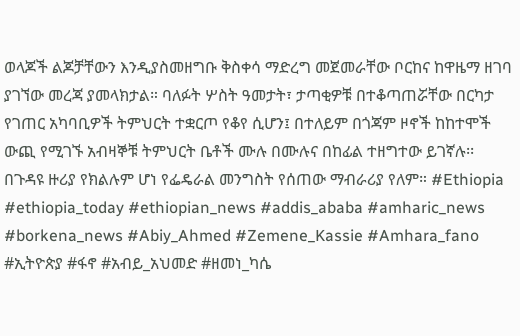ወላጆች ልጆቻቸውን እንዲያስመዘግቡ ቅስቀሳ ማድረግ መጀመራቸው ቦርከና ከዋዜማ ዘገባ ያገኘው መረጃ ያመላክታል። ባለፉት ሦስት ዓመታት፣ ታጣቂዎቹ በተቆጣጠሯቸው በርካታ የገጠር አካባቢዎች ትምህርት ተቋርጦ የቆየ ሲሆን፤ በተለይም በጎጃም ዞኖች ከከተሞች ውጪ የሚገኙ አብዛኞቹ ትምህርት ቤቶች ሙሉ በሙሉና በከፊል ተዘግተው ይገኛሉ፡፡ በጉዳዩ ዙሪያ የክልሉም ሆነ የፌዴራል መንግስት የሰጠው ማብራሪያ የለም። #Ethiopia #ethiopia_today #ethiopian_news #addis_ababa #amharic_news #borkena_news #Abiy_Ahmed #Zemene_Kassie #Amhara_fano #ኢትዮጵያ #ፋኖ #አብይ_አህመድ #ዘመነ_ካሴ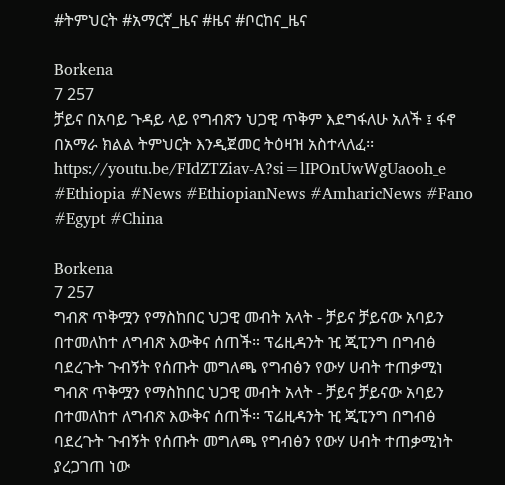#ትምህርት #አማርኛ_ዜና #ዜና #ቦርከና_ዜና

Borkena
7 257
ቻይና በአባይ ጉዳይ ላይ የግብጽን ህጋዊ ጥቅም እደግፋለሁ አለች ፤ ፋኖ በአማራ ክልል ትምህርት እንዲጀመር ትዕዛዝ አስተላለፈ፡፡  https://youtu.be/FIdZTZiav-A?si=lIPOnUwWgUaooh_e #Ethiopia #News #EthiopianNews #AmharicNews #Fano #Egypt #China

Borkena
7 257
ግብጽ ጥቅሟን የማስከበር ህጋዊ መብት አላት - ቻይና ቻይናው አባይን በተመለከተ ለግብጽ እውቅና ሰጠች። ፕሬዚዳንት ዢ ጂፒንግ በግብፅ ባደረጉት ጉብኝት የሰጡት መግለጫ የግብፅን የውሃ ሀብት ተጠቃሚነ
ግብጽ ጥቅሟን የማስከበር ህጋዊ መብት አላት - ቻይና ቻይናው አባይን በተመለከተ ለግብጽ እውቅና ሰጠች። ፕሬዚዳንት ዢ ጂፒንግ በግብፅ ባደረጉት ጉብኝት የሰጡት መግለጫ የግብፅን የውሃ ሀብት ተጠቃሚነት ያረጋገጠ ነው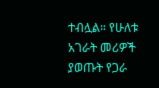ተብሏል። የሁለቱ አገራት መሪዎች ያወጡት የጋራ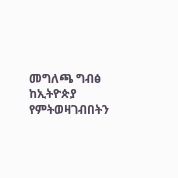መግለጫ ግብፅ ከኢትዮጵያ የምትወዛገብበትን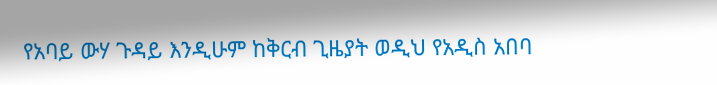የአባይ ውሃ ጉዳይ እንዲሁም ከቅርብ ጊዜያት ወዲህ የአዲስ አበባ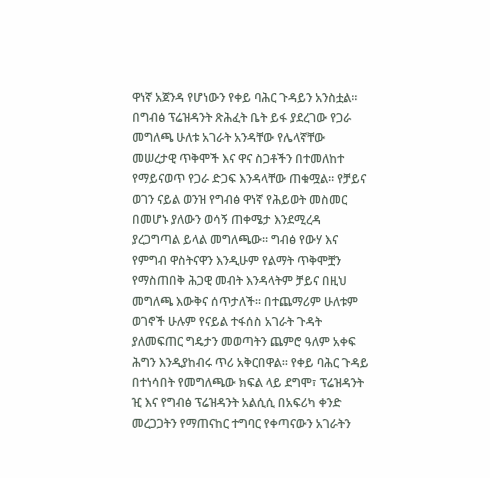ዋነኛ አጀንዳ የሆነውን የቀይ ባሕር ጉዳይን አንስቷል። በግብፅ ፕሬዝዳንት ጽሕፈት ቤት ይፋ ያደረገው የጋራ መግለጫ ሁለቱ አገራት አንዳቸው የሌላኛቸው መሠረታዊ ጥቅሞች እና ዋና ስጋቶችን በተመለከተ የማይናወጥ የጋራ ድጋፍ እንዳላቸው ጠቁሟል። የቻይና ወገን ናይል ወንዝ የግብፅ ዋነኛ የሕይወት መስመር በመሆኑ ያለውን ወሳኝ ጠቀሜታ እንደሚረዳ ያረጋግጣል ይላል መግለጫው። ግብፅ የውሃ እና የምግብ ዋስትናዋን እንዲሁም የልማት ጥቅሞቿን የማስጠበቅ ሕጋዊ መብት እንዳላትም ቻይና በዚህ መግለጫ እውቅና ሰጥታለች። በተጨማሪም ሁለቱም ወገኖች ሁሉም የናይል ተፋሰስ አገራት ጉዳት ያለመፍጠር ግዴታን መወጣትን ጨምሮ ዓለም አቀፍ ሕግን እንዲያከብሩ ጥሪ አቅርበዋል። የቀይ ባሕር ጉዳይ በተነሳበት የመግለጫው ክፍል ላይ ደግሞ፣ ፕሬዝዳንት ዢ እና የግብፅ ፕሬዝዳንት አልሲሲ በአፍሪካ ቀንድ መረጋጋትን የማጠናከር ተግባር የቀጣናውን አገራትን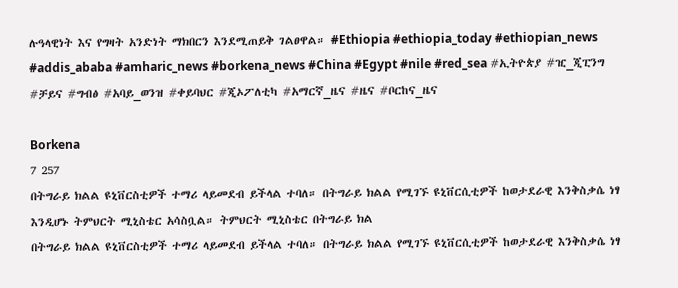ሉዓላዊነት እና የግዛት አንድነት ማክበርን እንደሚጠይቅ ገልፀዋል። #Ethiopia #ethiopia_today #ethiopian_news #addis_ababa #amharic_news #borkena_news #China #Egypt #nile #red_sea #ኢትዮጵያ #ዢ_ጂፒንግ #ቻይና #ግብፅ #አባይ_ወንዝ #ቀይባህር #ጂኦፖለቲካ #አማርኛ_ዜና #ዜና #ቦርከና_ዜና

Borkena
7 257
በትግራይ ክልል ዩኒቨርስቲዎች ተማሪ ላይመደብ ይችላል ተባለ። በትግራይ ክልል የሚገኙ ዩኒቨርሲቲዎች ከወታደራዊ እንቅስቃሴ ነፃ እንዲሆኑ ትምህርት ሚኒስቴር አሳስቧል። ትምህርት ሚኒስቴር በትግራይ ክል
በትግራይ ክልል ዩኒቨርስቲዎች ተማሪ ላይመደብ ይችላል ተባለ። በትግራይ ክልል የሚገኙ ዩኒቨርሲቲዎች ከወታደራዊ እንቅስቃሴ ነፃ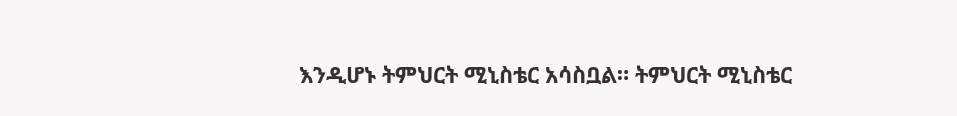እንዲሆኑ ትምህርት ሚኒስቴር አሳስቧል። ትምህርት ሚኒስቴር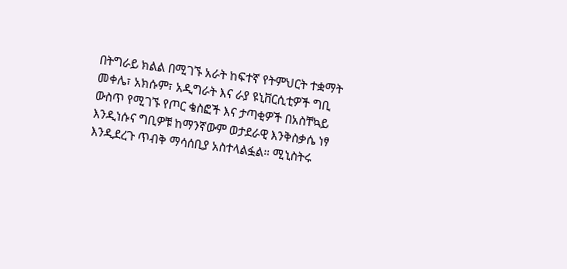በትግራይ ክልል በሚገኙ አራት ከፍተኛ የትምህርት ተቋማት መቀሌ፣ አክሱም፣ አዲግራት እና ራያ ዩኒቨርሲቲዎች ግቢ ውስጥ የሚገኙ የጦር ቄስፎች እና ታጣቂዎች በአስቸኳይ እንዲነሱና ግቢዎቹ ከማንኛውም ወታደራዊ እንቅስቃሴ ነፃ እንዲደረጉ ጥብቅ ማሳሰቢያ አስተላልፏል። ሚኒስትሩ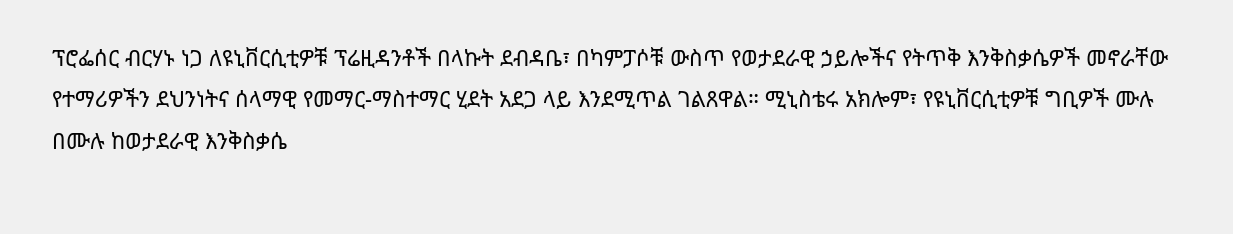ፕሮፌሰር ብርሃኑ ነጋ ለዩኒቨርሲቲዎቹ ፕሬዚዳንቶች በላኩት ደብዳቤ፣ በካምፓሶቹ ውስጥ የወታደራዊ ኃይሎችና የትጥቅ እንቅስቃሴዎች መኖራቸው የተማሪዎችን ደህንነትና ሰላማዊ የመማር-ማስተማር ሂደት አደጋ ላይ እንደሚጥል ገልጸዋል። ሚኒስቴሩ አክሎም፣ የዩኒቨርሲቲዎቹ ግቢዎች ሙሉ በሙሉ ከወታደራዊ እንቅስቃሴ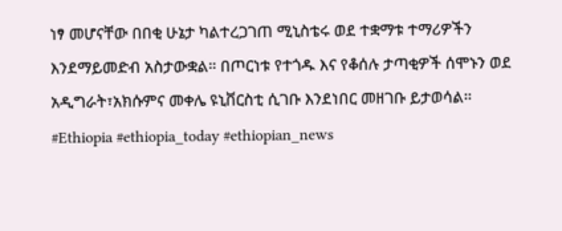ነፃ መሆናቸው በበቂ ሁኔታ ካልተረጋገጠ ሚኒስቴሩ ወደ ተቋማቱ ተማሪዎችን እንደማይመድብ አስታውቋል። በጦርነቱ የተጎዱ እና የቆሰሉ ታጣቂዎች ሰሞኑን ወደ አዲግራት፣አክሱምና መቀሌ ዩኒቨርስቲ ሲገቡ እንደነበር መዘገቡ ይታወሳል። #Ethiopia #ethiopia_today #ethiopian_news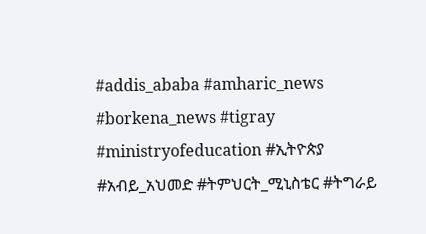#addis_ababa #amharic_news #borkena_news #tigray #ministryofeducation #ኢትዮጵያ #አብይ_አህመድ #ትምህርት_ሚኒስቴር #ትግራይ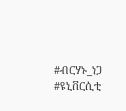#ብርሃኑ_ነጋ #ዩኒቨርሲቲ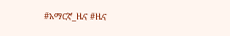#አማርኛ_ዜና #ዜና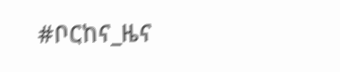#ቦርከና_ዜና